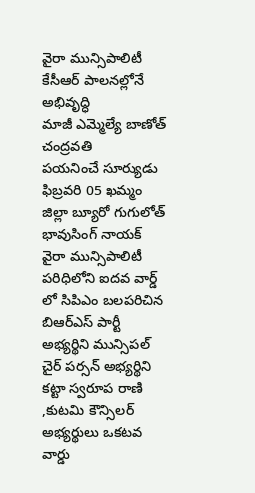వైరా మున్సిపాలిటీ కేసీఆర్ పాలనల్లోనే అభివృద్ధి
మాజీ ఎమ్మెల్యే బాణోత్ చంద్రవతి
పయనించే సూర్యుడు ఫిబ్రవరి 05 ఖమ్మం జిల్లా బ్యూరో గుగులోత్ భావుసింగ్ నాయక్
వైరా మున్సిపాలిటీ పరిధిలోని ఐదవ వార్డ్ లో సిపిఎం బలపరిచిన బిఆర్ఎస్ పార్టీ అభ్యర్థిని మున్సిపల్ చైర్ పర్సన్ అభ్యర్థిని కట్టా స్వరూప రాణి ,కుటమి కౌన్సిలర్ అభ్యర్థులు ఒకటవ వార్డు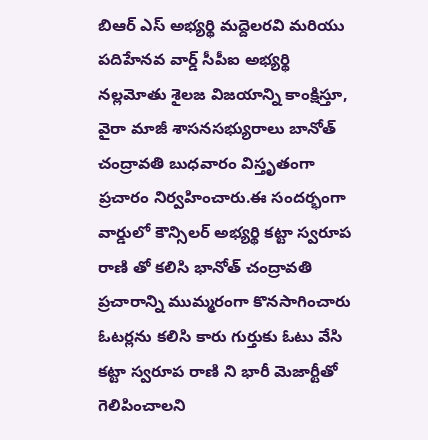బిఆర్ ఎస్ అభ్యర్థి మద్దెలరవి మరియు పదిహేనవ వార్డ్ సీపీఐ అభ్యర్థి నల్లమోతు శైలజ విజయాన్ని కాంక్షిస్తూ, వైరా మాజీ శాసనసభ్యురాలు బానోత్ చంద్రావతి బుధవారం విస్తృతంగా ప్రచారం నిర్వహించారు.ఈ సందర్భంగా వార్డులో కౌన్సిలర్ అభ్యర్థి కట్టా స్వరూప రాణి తో కలిసి భానోత్ చంద్రావతి ప్రచారాన్ని ముమ్మరంగా కొనసాగించారు ఓటర్లను కలిసి కారు గుర్తుకు ఓటు వేసి కట్టా స్వరూప రాణి ని భారీ మెజార్టీతో గెలిపించాలని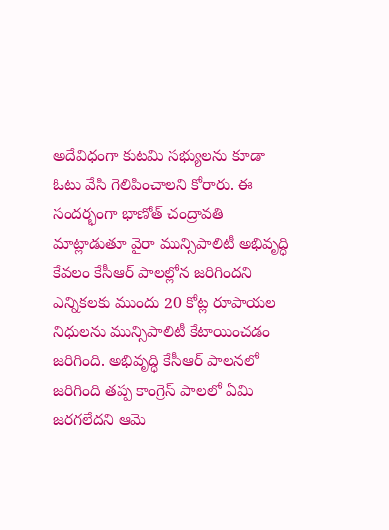అదేవిధంగా కుటమి సభ్యులను కూడా ఓటు వేసి గెలిపించాలని కోరారు. ఈ సందర్భంగా భాణోత్ చంద్రావతి మాట్లాడుతూ వైరా మున్సిపాలిటీ అభివృద్ధి కేవలం కేసీఆర్ పాలల్లోన జరిగిందని ఎన్నికలకు ముందు 20 కోట్ల రూపాయల నిధులను మున్సిపాలిటీ కేటాయించడం జరిగింది. అభివృద్ధి కేసీఆర్ పాలనలో జరిగింది తప్ప కాంగ్రెస్ పాలలో ఏమి జరగలేదని ఆమె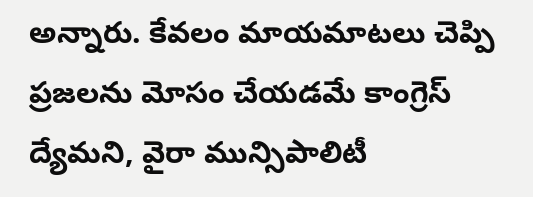అన్నారు. కేవలం మాయమాటలు చెప్పి ప్రజలను మోసం చేయడమే కాంగ్రెస్ ద్యేమని, వైరా మున్సిపాలిటీ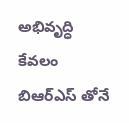అభివృద్ధి కేవలం బిఆర్ఎస్ తోనే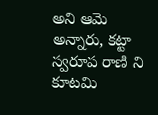అని ఆమె అన్నారు, కట్టా స్వరూప రాణి ని కూటమి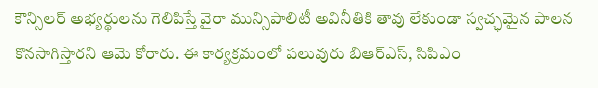కౌన్సిలర్ అభ్యర్థులను గెలిపిస్తే వైరా మున్సిపాలిటీ అవినీతికి తావు లేకుండా స్వచ్ఛమైన పాలన కొనసాగిస్తారని ఆమె కోరారు. ఈ కార్యక్రమంలో పలువురు బిఆర్ఎస్, సిపిఎం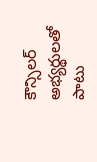కౌన్సిలర్ అభ్యర్థులతో పాటు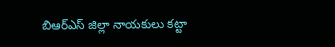బిఆర్ఎస్ జిల్లా నాయకులు కట్టా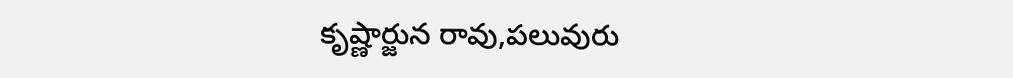కృష్ణార్జున రావు,పలువురు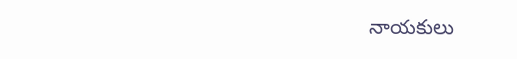నాయకులు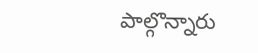పాల్గొన్నారు